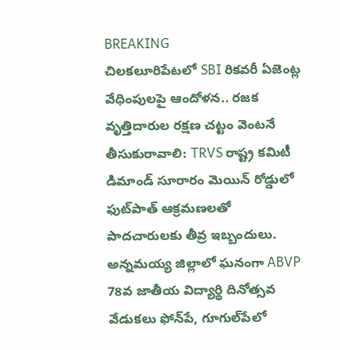BREAKING
చిలకలూరిపేటలో SBI రికవరీ ఏజెంట్ల వేధింపులపై ఆందోళన.. రజక వృత్తిదారుల రక్షణ చట్టం వెంటనే తీసుకురావాలి: TRVS రాష్ట్ర కమిటీ డిమాండ్ సూరారం మెయిన్ రోడ్డులో ఫుట్‌పాత్ ఆక్రమణలతో పాదచారులకు తీవ్ర ఇబ్బందులు. అన్నమయ్య జిల్లాలో ఘనంగా ABVP 78వ జాతీయ విద్యార్థి దినోత్సవ వేడుకలు ఫోన్‌పే, గూగుల్‌పేలో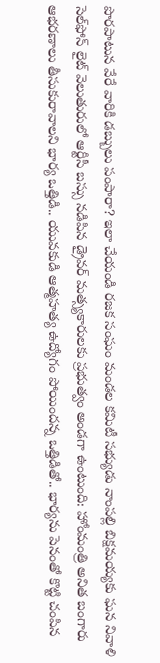పొరపాటున వేరే వారికి డబ్బులు పంపారా? ఇలా చేయండి రజక సంఘం మండల కమిటీ సభ్యుడు నాంపల్లి బిక్షమయ్యకు ఘన నివాళి సెల్‌ఫోన్ లైట్ వెలుతురులో ఆర్టీసీ బస్సు నడిపిన డ్రైవర్ మత్స్యకారులకు ప్రభుత్వం అండగా ఉంటుంది: హోంమంత్రి అనిత బంగారు ఆభరణాలు తీసుకురావాలని భార్య ఒత్తిడి.. యువకుడి ఆత్మహత్య ఉద్యోగం పోయిందన్న ఒత్తిడితో.. భార్యను పెనంతో కొట్టి చంపిన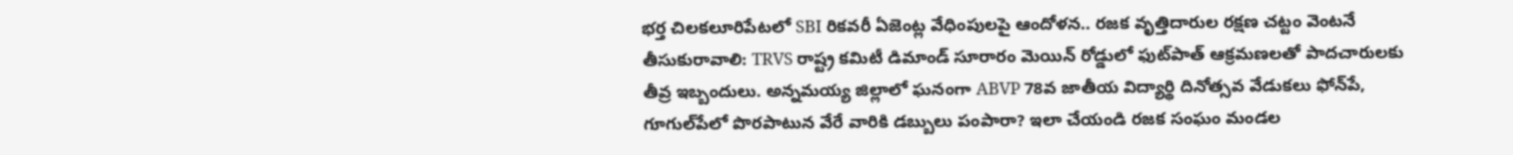భర్త చిలకలూరిపేటలో SBI రికవరీ ఏజెంట్ల వేధింపులపై ఆందోళన.. రజక వృత్తిదారుల రక్షణ చట్టం వెంటనే తీసుకురావాలి: TRVS రాష్ట్ర కమిటీ డిమాండ్ సూరారం మెయిన్ రోడ్డులో ఫుట్‌పాత్ ఆక్రమణలతో పాదచారులకు తీవ్ర ఇబ్బందులు. అన్నమయ్య జిల్లాలో ఘనంగా ABVP 78వ జాతీయ విద్యార్థి దినోత్సవ వేడుకలు ఫోన్‌పే, గూగుల్‌పేలో పొరపాటున వేరే వారికి డబ్బులు పంపారా? ఇలా చేయండి రజక సంఘం మండల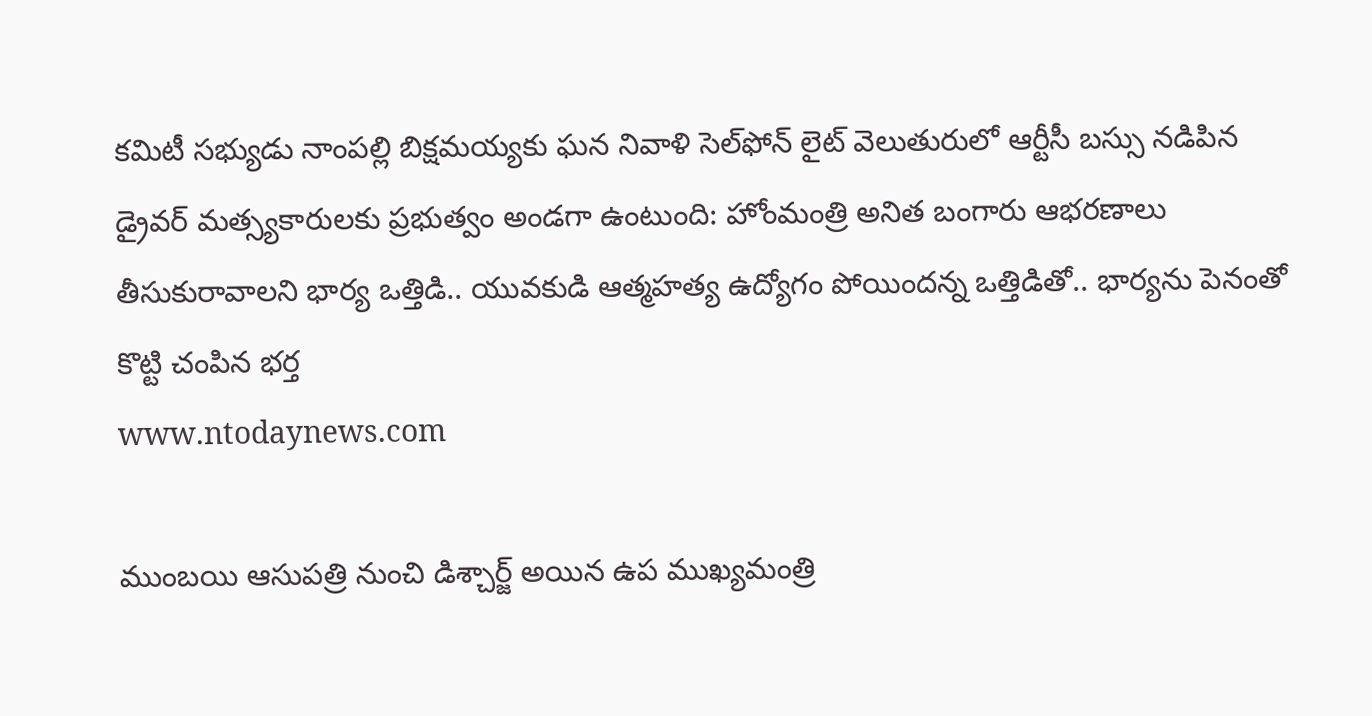కమిటీ సభ్యుడు నాంపల్లి బిక్షమయ్యకు ఘన నివాళి సెల్‌ఫోన్ లైట్ వెలుతురులో ఆర్టీసీ బస్సు నడిపిన డ్రైవర్ మత్స్యకారులకు ప్రభుత్వం అండగా ఉంటుంది: హోంమంత్రి అనిత బంగారు ఆభరణాలు తీసుకురావాలని భార్య ఒత్తిడి.. యువకుడి ఆత్మహత్య ఉద్యోగం పోయిందన్న ఒత్తిడితో.. భార్యను పెనంతో కొట్టి చంపిన భర్త
www.ntodaynews.com

ముంబయి ఆసుపత్రి నుంచి డిశ్చార్జ్ అయిన ఉప ముఖ్యమంత్రి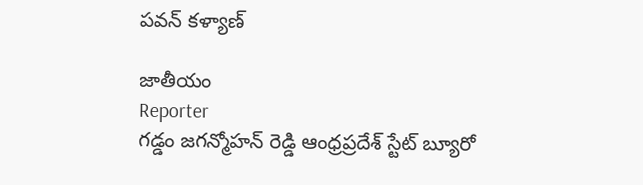పవన్ కళ్యాణ్

జాతీయం
Reporter
గడ్డం జగన్మోహన్ రెడ్డి ఆంధ్రప్రదేశ్ స్టేట్ బ్యూరో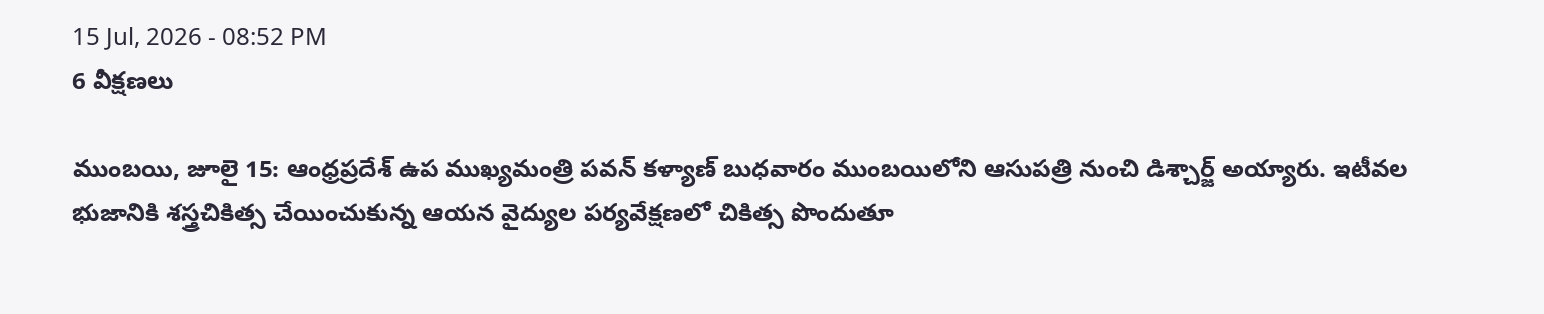15 Jul, 2026 - 08:52 PM
6 వీక్షణలు

ముంబయి, జూలై 15: ఆంధ్రప్రదేశ్ ఉప ముఖ్యమంత్రి పవన్ కళ్యాణ్ బుధవారం ముంబయిలోని ఆసుపత్రి నుంచి డిశ్చార్జ్ అయ్యారు. ఇటీవల భుజానికి శస్త్రచికిత్స చేయించుకున్న ఆయన వైద్యుల పర్యవేక్షణలో చికిత్స పొందుతూ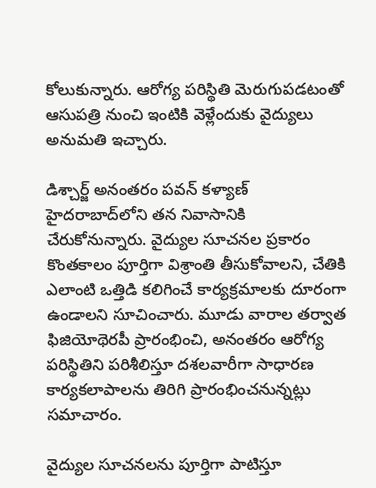కోలుకున్నారు. ఆరోగ్య పరిస్థితి మెరుగుపడటంతో ఆసుపత్రి నుంచి ఇంటికి వెళ్లేందుకు వైద్యులు అనుమతి ఇచ్చారు.

డిశ్చార్జ్ అనంతరం పవన్ కళ్యాణ్ హైదరాబాద్‌లోని తన నివాసానికి చేరుకోనున్నారు. వైద్యుల సూచనల ప్రకారం కొంతకాలం పూర్తిగా విశ్రాంతి తీసుకోవాలని, చేతికి ఎలాంటి ఒత్తిడి కలిగించే కార్యక్రమాలకు దూరంగా ఉండాలని సూచించారు. మూడు వారాల తర్వాత ఫిజియోథెరపీ ప్రారంభించి, అనంతరం ఆరోగ్య పరిస్థితిని పరిశీలిస్తూ దశలవారీగా సాధారణ కార్యకలాపాలను తిరిగి ప్రారంభించనున్నట్లు సమాచారం.

వైద్యుల సూచనలను పూర్తిగా పాటిస్తూ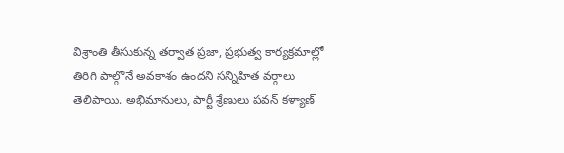విశ్రాంతి తీసుకున్న తర్వాత ప్రజా, ప్రభుత్వ కార్యక్రమాల్లో తిరిగి పాల్గొనే అవకాశం ఉందని సన్నిహిత వర్గాలు తెలిపాయి. అభిమానులు, పార్టీ శ్రేణులు పవన్ కళ్యాణ్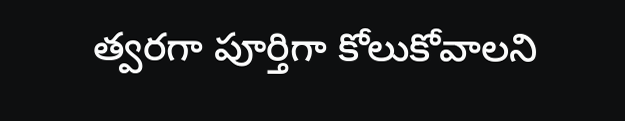త్వరగా పూర్తిగా కోలుకోవాలని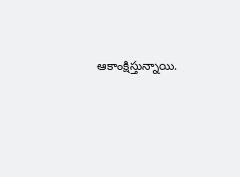ఆకాంక్షిస్తున్నాయి.